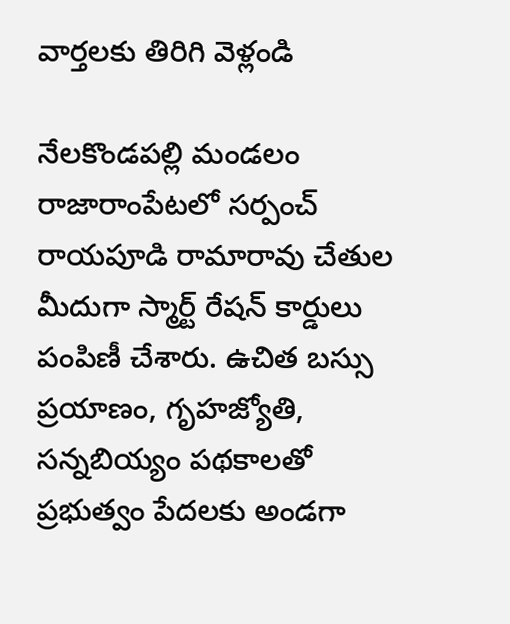వార్తలకు తిరిగి వెళ్లండి

నేలకొండపల్లి మండలం రాజారాంపేటలో సర్పంచ్ రాయపూడి రామారావు చేతుల మీదుగా స్మార్ట్ రేషన్ కార్డులు పంపిణీ చేశారు. ఉచిత బస్సు ప్రయాణం, గృహజ్యోతి, సన్నబియ్యం పథకాలతో ప్రభుత్వం పేదలకు అండగా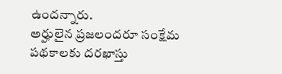ఉందన్నారు.
అర్హులైన ప్రజలందరూ సంక్షేమ పథకాలకు దరఖాస్తు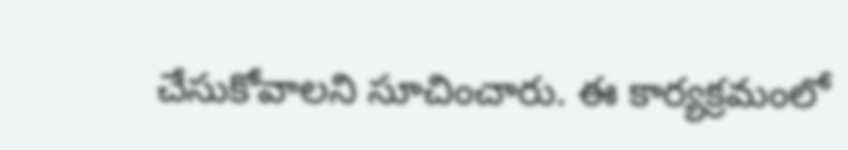చేసుకోవాలని సూచించారు. ఈ కార్యక్రమంలో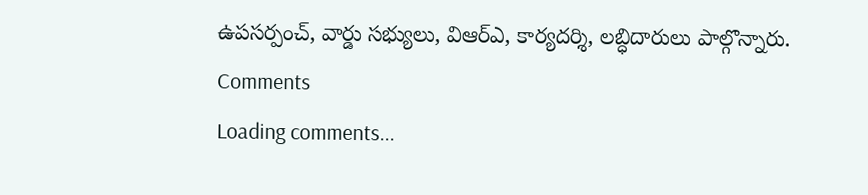ఉపసర్పంచ్, వార్డు సభ్యులు, విఆర్ఎ, కార్యదర్శి, లబ్ధిదారులు పాల్గొన్నారు.
Comments
Loading comments...